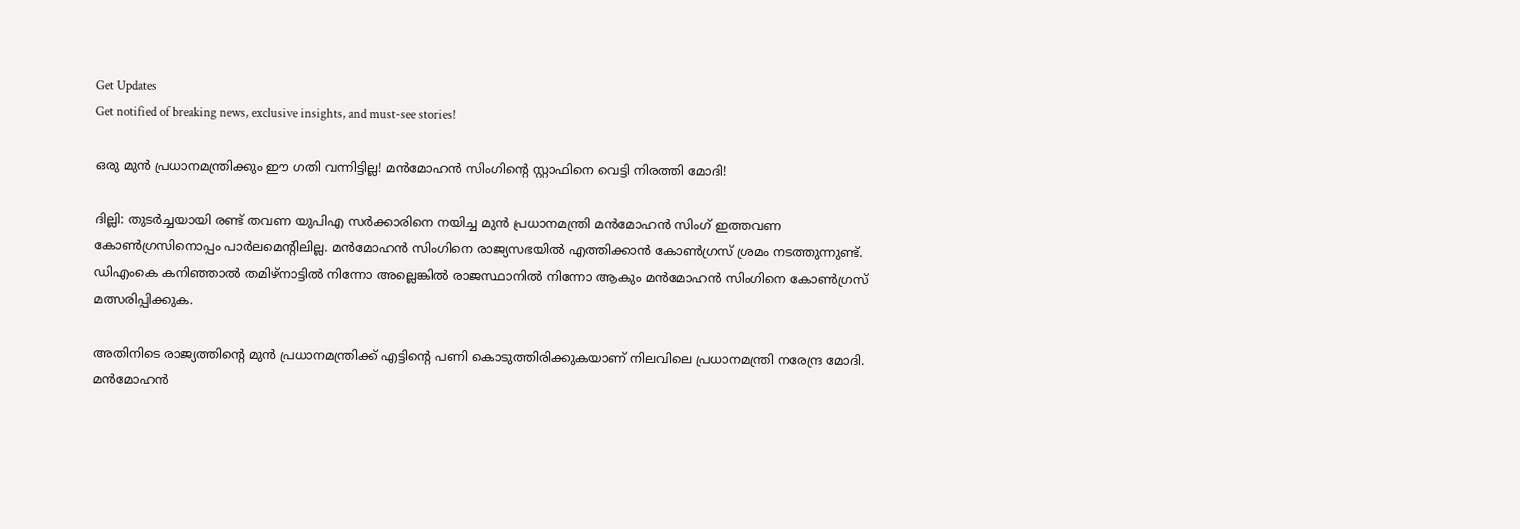Get Updates
Get notified of breaking news, exclusive insights, and must-see stories!

ഒരു മുൻ പ്രധാനമന്ത്രിക്കും ഈ ഗതി വന്നിട്ടില്ല! മൻമോഹൻ സിംഗിന്റെ സ്റ്റാഫിനെ വെട്ടി നിരത്തി മോദി!

ദില്ലി: തുടര്‍ച്ചയായി രണ്ട് തവണ യുപിഎ സര്‍ക്കാരിനെ നയിച്ച മുന്‍ പ്രധാനമന്ത്രി മന്‍മോഹന്‍ സിംഗ് ഇത്തവണ കോണ്‍ഗ്രസിനൊപ്പം പാര്‍ലമെന്റിലില്ല. മന്‍മോഹന്‍ സിംഗിനെ രാജ്യസഭയില്‍ എത്തിക്കാന്‍ കോണ്‍ഗ്രസ് ശ്രമം നടത്തുന്നുണ്ട്. ഡിഎംകെ കനിഞ്ഞാല്‍ തമിഴ്‌നാട്ടില്‍ നിന്നോ അല്ലെങ്കില്‍ രാജസ്ഥാനില്‍ നിന്നോ ആകും മന്‍മോഹന്‍ സിംഗിനെ കോണ്‍ഗ്രസ് മത്സരിപ്പിക്കുക.

അതിനിടെ രാജ്യത്തിന്റെ മുന്‍ പ്രധാനമന്ത്രിക്ക് എട്ടിന്റെ പണി കൊടുത്തിരിക്കുകയാണ് നിലവിലെ പ്രധാനമന്ത്രി നരേന്ദ്ര മോദി. മന്‍മോഹന്‍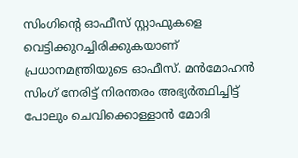സിംഗിന്റെ ഓഫീസ് സ്റ്റാഫുകളെ വെട്ടിക്കുറച്ചിരിക്കുകയാണ് പ്രധാനമന്ത്രിയുടെ ഓഫീസ്. മന്‍മോഹന്‍ സിംഗ് നേരിട്ട് നിരന്തരം അഭ്യര്‍ത്ഥിച്ചിട്ട് പോലും ചെവിക്കൊള്ളാന്‍ മോദി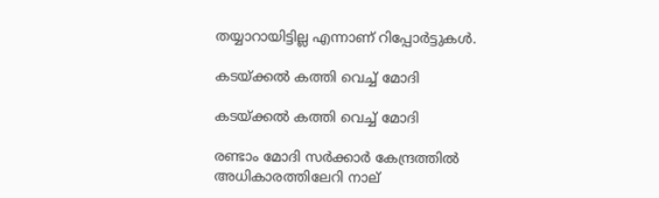തയ്യാറായിട്ടില്ല എന്നാണ് റിപ്പോര്‍ട്ടുകള്‍.

കടയ്ക്കൽ കത്തി വെച്ച് മോദി

കടയ്ക്കൽ കത്തി വെച്ച് മോദി

രണ്ടാം മോദി സര്‍ക്കാര്‍ കേന്ദ്രത്തില്‍ അധികാരത്തിലേറി നാല്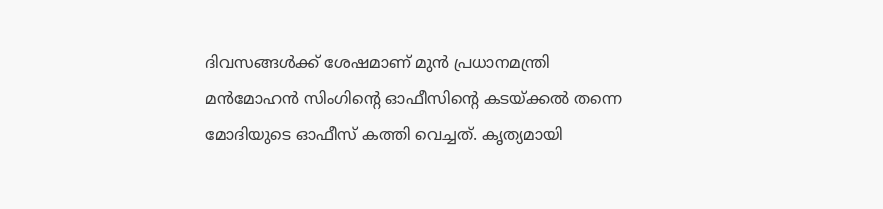ദിവസങ്ങള്‍ക്ക് ശേഷമാണ് മുന്‍ പ്രധാനമന്ത്രി മന്‍മോഹന്‍ സിംഗിന്റെ ഓഫീസിന്റെ കടയ്ക്കല്‍ തന്നെ മോദിയുടെ ഓഫീസ് കത്തി വെച്ചത്. കൃത്യമായി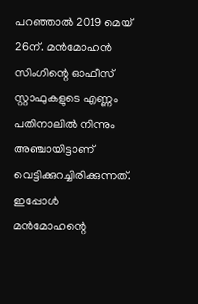പറഞ്ഞാല്‍ 2019 മെയ് 26ന്. മന്‍മോഹന്‍ സിംഗിന്റെ ഓഫീസ് സ്റ്റാഫുകളുടെ എണ്ണം പതിനാലില്‍ നിന്നും അഞ്ചായിട്ടാണ് വെട്ടിക്കുറച്ചിരിക്കുന്നത്. ഇപ്പോള്‍ മന്‍മോഹന്റെ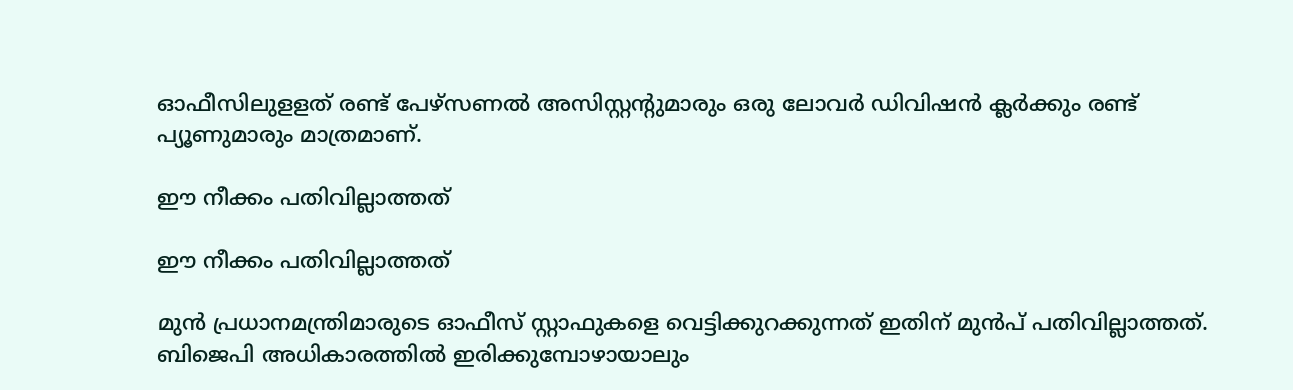ഓഫീസിലുളളത് രണ്ട് പേഴ്‌സണല്‍ അസിസ്റ്റന്റുമാരും ഒരു ലോവര്‍ ഡിവിഷന്‍ ക്ലര്‍ക്കും രണ്ട് പ്യൂണുമാരും മാത്രമാണ്.

ഈ നീക്കം പതിവില്ലാത്തത്

ഈ നീക്കം പതിവില്ലാത്തത്

മുന്‍ പ്രധാനമന്ത്രിമാരുടെ ഓഫീസ് സ്റ്റാഫുകളെ വെട്ടിക്കുറക്കുന്നത് ഇതിന് മുന്‍പ് പതിവില്ലാത്തത്. ബിജെപി അധികാരത്തില്‍ ഇരിക്കുമ്പോഴായാലും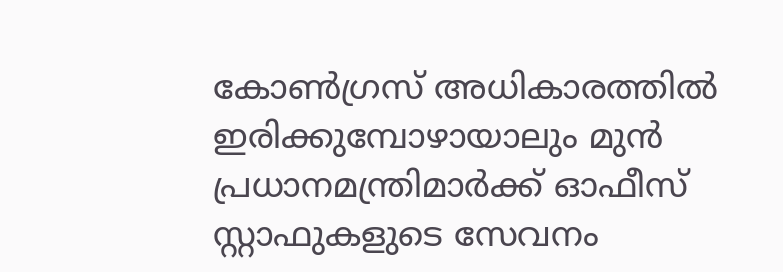കോണ്‍ഗ്രസ് അധികാരത്തില്‍ ഇരിക്കുമ്പോഴായാലും മുന്‍ പ്രധാനമന്ത്രിമാര്‍ക്ക് ഓഫീസ് സ്റ്റാഫുകളുടെ സേവനം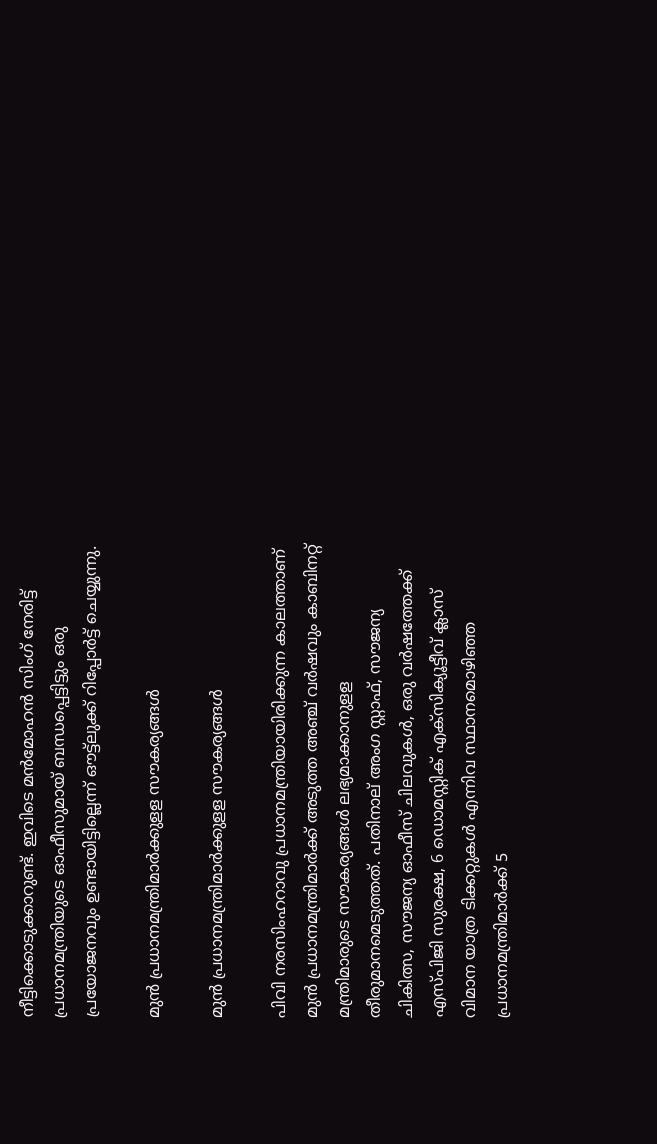നീട്ടിക്കൊടുക്കാറുണ്ട്. ഇവിടെ മന്‍മോഹന്‍ സിംഗ് നേരിട്ട് പ്രധാനമന്ത്രിയുടെ ഓഫീസുമായ് ബന്ധപ്പെട്ടിട്ടും ഒരു പ്രയോജനവും ഉണ്ടായിട്ടില്ലെന്ന് ഔട്ട്‌ലുക്ക് റിപ്പോര്‍ട്ട് ചെയ്യുന്നു.

മുൻ പ്രധാനമന്ത്രിമാർക്കുളള സൗകര്യങ്ങള്‍

മുൻ പ്രധാനമന്ത്രിമാർക്കുളള സൗകര്യങ്ങള്‍

പിവി നരസിംഹറാവു പ്രധാനമന്ത്രിയായിരിക്കുന്ന കാലത്താണ് മുന്‍ പ്രധാനമന്ത്രിമാര്‍ക്ക് അടുത്ത അഞ്ച് വര്‍ഷവും കാബിനറ്റ് മന്ത്രിമാരുടെ സൗകര്യങ്ങള്‍ ലഭ്യമാക്കാനുളള തീരുമാനമെടുത്തത്. പതിനാല് അംഗ സ്റ്റാഫ്, സൗജന്യ ചികിത്സ, സൗജന്യ ഓഫീസ് ചിലവുകള്‍, ഒരു വര്‍ഷത്തേക്ക് എസ്പിജി സുരക്ഷ, 6 ഡൊമസ്റ്റിക് എക്‌സിക്യൂട്ടീവ് ക്ലാസ് വിമാന യാത്ര ടിക്കറ്റുകള്‍ എന്നിവ സ്ഥാനമൊഴിഞ്ഞ പ്രധാനമന്ത്രിമാര്‍ക്ക് 5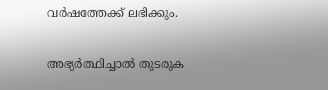വര്‍ഷത്തേക്ക് ലഭിക്കും.

അഭ്യർത്ഥിച്ചാൽ തുടരുക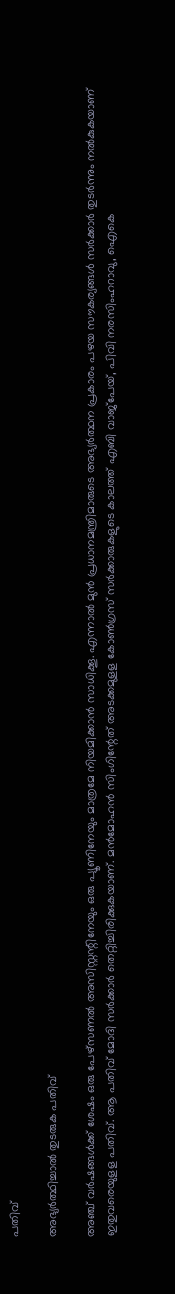പതിവ്

അഭ്യർത്ഥിച്ചാൽ തുടരുക പതിവ്

അഞ്ച് വര്‍ഷങ്ങള്‍ക്ക് ശേഷം ഒരു പേഴ്‌സണല്‍ അസിസ്റ്റന്റിനേയും ഒരു പ്യൂണിനേയും മാത്രമേ നിയമിക്കാന്‍ സാധിക്കൂ. എന്നാല്‍ മുന്‍ പ്രധാനമന്ത്രിമാരുടെ അഭ്യര്‍ത്ഥന പ്രകാരം പഴയ സൗകര്യങ്ങള്‍ സര്‍ക്കാര്‍ തുടര്‍ന്നും നല്‍കുകയാണ് ഇതുവരെയുളള പതിവ്. ആ പതിവ് മോദി സര്‍ക്കാര്‍ തെറ്റിച്ചിരിക്കുകയാണ്. മന്‍മോഹന്‍ സിംഗിന്റേത് അടക്കമുളള കോണ്‍ഗ്രസ് സര്‍ക്കാരുകളുടെ കാലത്ത് എബി വാജ്‌പേയ്, പിവി നരസിംഹറാവു, ഐകെ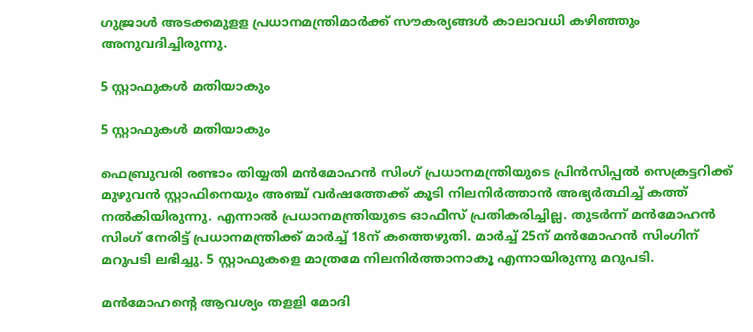ഗുജ്രാള്‍ അടക്കമുളള പ്രധാനമന്ത്രിമാര്‍ക്ക് സൗകര്യങ്ങള്‍ കാലാവധി കഴിഞ്ഞും അനുവദിച്ചിരുന്നു.

5 സ്റ്റാഫുകൾ മതിയാകും

5 സ്റ്റാഫുകൾ മതിയാകും

ഫെബ്രുവരി രണ്ടാം തിയ്യതി മന്‍മോഹന്‍ സിംഗ് പ്രധാനമന്ത്രിയുടെ പ്രിന്‍സിപ്പല്‍ സെക്രട്ടറിക്ക് മുഴുവന്‍ സ്റ്റാഫിനെയും അഞ്ച് വര്‍ഷത്തേക്ക് കൂടി നിലനിര്‍ത്താന്‍ അഭ്യര്‍ത്ഥിച്ച് കത്ത് നല്‍കിയിരുന്നു. എന്നാല്‍ പ്രധാനമന്ത്രിയുടെ ഓഫീസ് പ്രതികരിച്ചില്ല. തുടര്‍ന്ന് മന്‍മോഹന്‍ സിംഗ് നേരിട്ട് പ്രധാനമന്ത്രിക്ക് മാര്‍ച്ച് 18ന് കത്തെഴുതി. മാര്‍ച്ച് 25ന് മന്‍മോഹന്‍ സിംഗിന് മറുപടി ലഭിച്ചു. 5 സ്റ്റാഫുകളെ മാത്രമേ നിലനിര്‍ത്താനാകൂ എന്നായിരുന്നു മറുപടി.

മൻമോഹന്റെ ആവശ്യം തളളി മോദി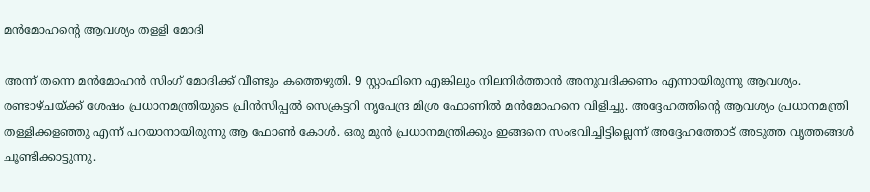മൻമോഹന്റെ ആവശ്യം തളളി മോദി

അന്ന് തന്നെ മന്‍മോഹന്‍ സിംഗ് മോദിക്ക് വീണ്ടും കത്തെഴുതി. 9 സ്റ്റാഫിനെ എങ്കിലും നിലനിര്‍ത്താന്‍ അനുവദിക്കണം എന്നായിരുന്നു ആവശ്യം. രണ്ടാഴ്ചയ്ക്ക് ശേഷം പ്രധാനമന്ത്രിയുടെ പ്രിന്‍സിപ്പല്‍ സെക്രട്ടറി നൃപേന്ദ്ര മിശ്ര ഫോണില്‍ മന്‍മോഹനെ വിളിച്ചു. അദ്ദേഹത്തിന്റെ ആവശ്യം പ്രധാനമന്ത്രി തള്ളിക്കളഞ്ഞു എന്ന് പറയാനായിരുന്നു ആ ഫോണ്‍ കോള്‍. ഒരു മുന്‍ പ്രധാനമന്ത്രിക്കും ഇങ്ങനെ സംഭവിച്ചിട്ടില്ലെന്ന് അദ്ദേഹത്തോട് അടുത്ത വൃത്തങ്ങള്‍ ചൂണ്ടിക്കാട്ടുന്നു.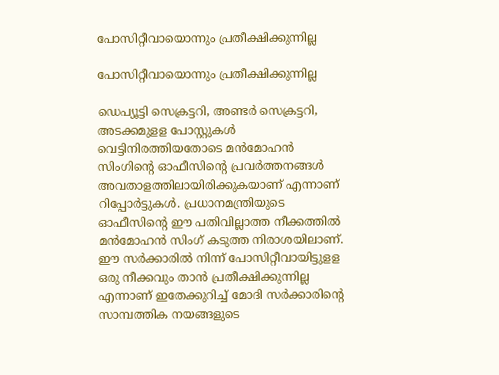പോസിറ്റീവായൊന്നും പ്രതീക്ഷിക്കുന്നില്ല

പോസിറ്റീവായൊന്നും പ്രതീക്ഷിക്കുന്നില്ല

ഡെപ്യൂട്ടി സെക്രട്ടറി, അണ്ടര്‍ സെക്രട്ടറി, അടക്കമുളള പോസ്റ്റുകള്‍ വെട്ടിനിരത്തിയതോടെ മന്‍മോഹന്‍ സിംഗിന്റെ ഓഫീസിന്റെ പ്രവര്‍ത്തനങ്ങള്‍ അവതാളത്തിലായിരിക്കുകയാണ് എന്നാണ് റിപ്പോര്‍ട്ടുകള്‍. പ്രധാനമന്ത്രിയുടെ ഓഫീസിന്റെ ഈ പതിവില്ലാത്ത നീക്കത്തില്‍ മന്‍മോഹന്‍ സിംഗ് കടുത്ത നിരാശയിലാണ്. ഈ സര്‍ക്കാരില്‍ നിന്ന് പോസിറ്റീവായിട്ടുളള ഒരു നീക്കവും താന്‍ പ്രതീക്ഷിക്കുന്നില്ല എന്നാണ് ഇതേക്കുറിച്ച് മോദി സർക്കാരിന്റെ സാമ്പത്തിക നയങ്ങളുടെ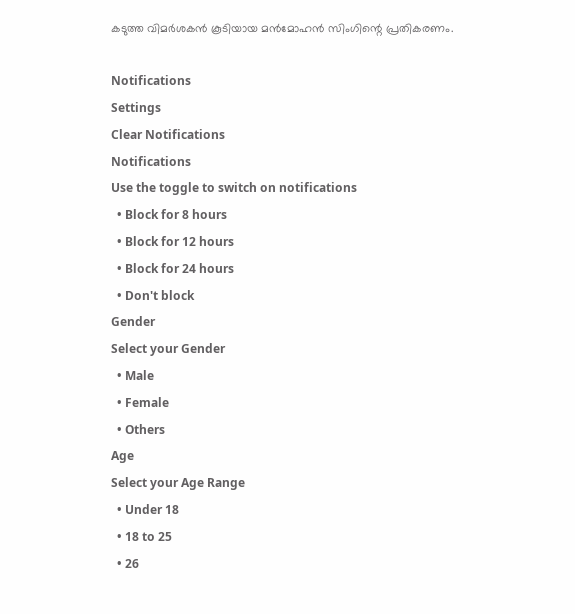കടുത്ത വിമർശകൻ കൂടിയായ മന്‍മോഹൻ സിംഗിന്റെ പ്രതികരണം.

Notifications
Settings
Clear Notifications
Notifications
Use the toggle to switch on notifications
  • Block for 8 hours
  • Block for 12 hours
  • Block for 24 hours
  • Don't block
Gender
Select your Gender
  • Male
  • Female
  • Others
Age
Select your Age Range
  • Under 18
  • 18 to 25
  • 26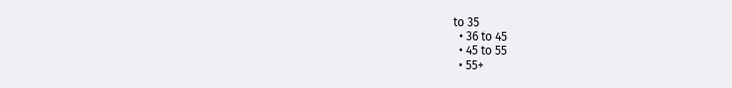to 35
  • 36 to 45
  • 45 to 55
  • 55+